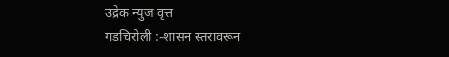उद्रेक न्युज वृत्त
गडचिरोली :-शासन स्तरावरून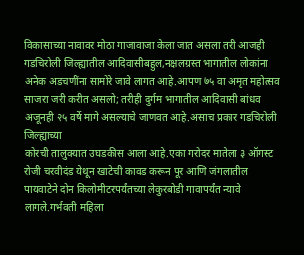विकासाच्या नावावर मोठा गाजावाजा केला जात असला तरी आजही गडचिरोली जिल्ह्यातील आदिवासीबहुल,नक्षलग्रस्त भागातील लोकांना अनेक अडचणींना सामोरे जावे लागत आहे.आपण ७५ वा अमृत महोत्सव साजरा जरी करीत असलो; तरीही दुर्गम भागातील आदिवासी बांधव अजूनही २५ वर्षे मागे असल्याचे जाणवत आहे.असाच प्रकार गडचिरोली जिल्ह्याच्या
कोरची तालुक्यात उघडकीस आला आहे.एका गरोदर मातेला ३ ऑगस्ट रोजी चरवीदंड येथून खाटेची कावड करून पूर आणि जंगलातील पायवाटेने दोन किलोमीटरपर्यंतच्या लेकुरबोडी गावापर्यंत न्यावे लागले.गर्भवती महिला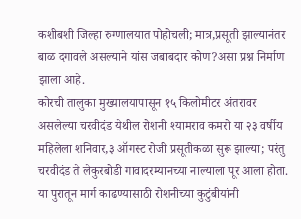कशीबशी जिल्हा रुग्णालयात पोहोचली; मात्र,प्रसूती झाल्यानंतर बाळ दगावले असल्याने यांस जबाबदार कोण?असा प्रश्न निर्माण झाला आहे.
कोरची तालुका मुख्यालयापासून १५ किलोमीटर अंतरावर असलेल्या चरवीदंड येथील रोशनी श्यामराव कमरो या २३ वर्षीय महिलेला शनिवार,३ ऑगस्ट रोजी प्रसूतीकळा सुरू झाल्या; परंतु चरवीदंड ते लेकुरबोडी गावादरम्यानच्या नाल्याला पूर आला होता.
या पुरातून मार्ग काढण्यासाठी रोशनीच्या कुटुंबीयांनी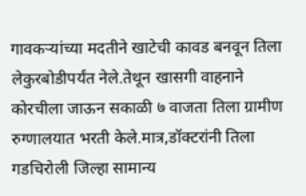गावकऱ्यांच्या मदतीने खाटेची कावड बनवून तिला लेकुरबोडीपर्यंत नेले.तेथून खासगी वाहनाने कोरचीला जाऊन सकाळी ७ वाजता तिला ग्रामीण रुग्णालयात भरती केले.मात्र,डॉक्टरांनी तिला गडचिरोली जिल्हा सामान्य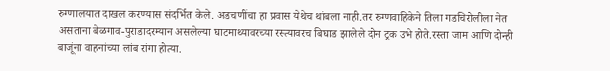रुग्णालयात दाखल करण्यास संदर्भित केले. अडचणींचा हा प्रवास येथेच थांबला नाही.तर रुग्णवाहिकेने तिला गडचिरोलीला नेत असताना बेळगाव-पुराडादरम्यान असलेल्या घाटमाथ्यावरच्या रस्त्यावरच बिघाड झालेले दोन ट्रक उभे होते.रस्ता जाम आणि दोन्ही बाजूंना वाहनांच्या लांब रांगा होत्या.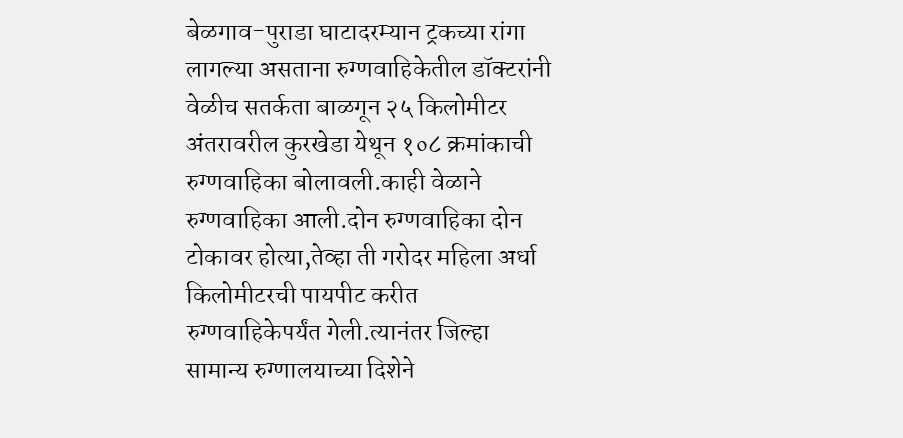बेळगाव-पुराडा घाटादरम्यान ट्रकच्या रांगा लागल्या असताना रुग्णवाहिकेतील डॉक्टरांनी वेळीच सतर्कता बाळगून २५ किलोमीटर अंतरावरील कुरखेडा येथून १०८ क्रमांकाची रुग्णवाहिका बोलावली.काही वेळाने रुग्णवाहिका आली.दोन रुग्णवाहिका दोन टोकावर होत्या,तेव्हा ती गरोदर महिला अर्धा किलोमीटरची पायपीट करीत रुग्णवाहिकेपर्यंत गेली.त्यानंतर जिल्हा सामान्य रुग्णालयाच्या दिशेने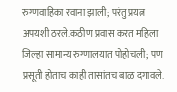रुग्णवाहिका रवाना झाली; परंतु प्रयत्न अपयशी ठरले.कठीण प्रवास करत महिला जिल्हा सामान्य रुग्णालयात पोहोचली; पण प्रसूती होताच काही तासांतच बाळ दगावले.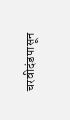चरवीदंडपासून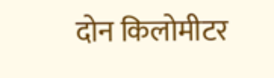दोन किलोमीटर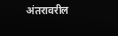अंतरावरील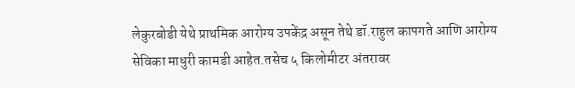लेकुरबोडी येथे प्राथमिक आरोग्य उपकेंद्र असून तेथे डॉ.राहुल कापगते आणि आरोग्य सेविका माधुरी कामडी आहेत.तसेच ५ किलोमीटर अंतरावर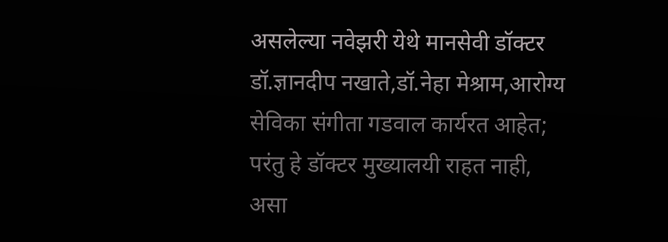असलेल्या नवेझरी येथे मानसेवी डॉक्टर डॉ.ज्ञानदीप नखाते,डॉ.नेहा मेश्राम,आरोग्य सेविका संगीता गडवाल कार्यरत आहेत; परंतु हे डॉक्टर मुख्यालयी राहत नाही, असा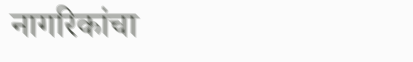नागरिकांचा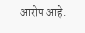आरोप आहे.